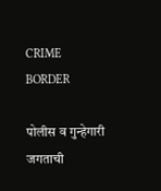CRIME BORDER

पोलीस व गुन्हेगारी जगताची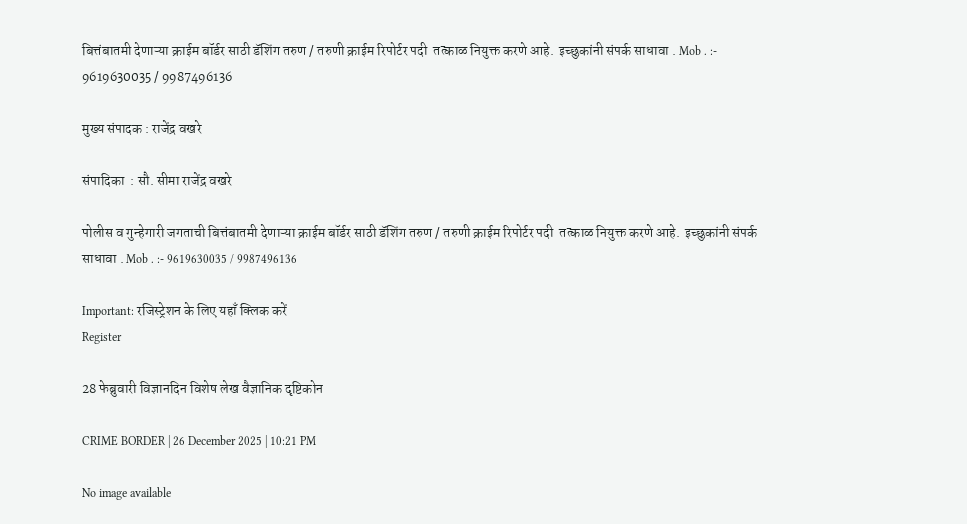बित्तंबातमी देणाऱ्या क्राईम बॉर्डर साठी डॅशिंग तरुण / तरुणी क्राईम रिपोर्टर पदी  तत्काळ नियुक्त करणे आहे.  इच्छुकांनी संपर्क साधावा . Mob . :- 9619630035 / 9987496136

मुख्य संपादक : राजेंद्र वखरे

संपादिका  : सौ. सीमा राजेंद्र वखरे

पोलीस व गुन्हेगारी जगताची बित्तंबातमी देणाऱ्या क्राईम बॉर्डर साठी डॅशिंग तरुण / तरुणी क्राईम रिपोर्टर पदी  तत्काळ नियुक्त करणे आहे.  इच्छुकांनी संपर्क साधावा . Mob . :- 9619630035 / 9987496136

Important: रजिस्ट्रेशन के लिए यहाँ क्लिक करें
Register

28 फेब्रुवारी विज्ञानदिन विशेष लेख वैज्ञानिक दृष्टिकोन

CRIME BORDER | 26 December 2025 | 10:21 PM

No image available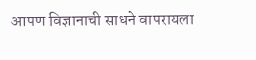आपण विज्ञानाची साधने वापरायला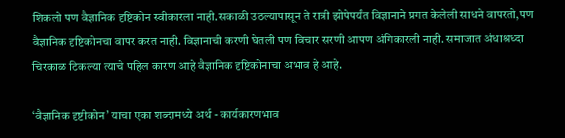शिकलो पण वैज्ञानिक दृष्टिकोन स्वीकारला नाही.सकाळी उठल्यापासून ते रात्री झोपेपर्यंत विज्ञानाने प्रगत केलेली साधने वापरतो,पण वैज्ञानिक दृष्टिकोनचा वापर करत नाही. विज्ञानाची करणी घेतली पण विचार सरणी आपण अंगिकारली नाही. समाजात अंधाश्रध्दा चिरकाळ टिकल्या त्याचे पहिल कारण आहे वैज्ञानिक दृष्टिकोनाचा अभाव हे आहे.

‘वैज्ञानिक दृष्टीकोन’ याचा एका शब्दामध्ये अर्थ - कार्यकारणभाव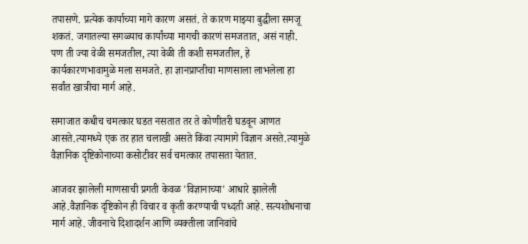तपासणे. प्रत्येक कार्याच्या मागे कारण असतं. ते कारण माझ्या बुद्धीला समजू शकतं. जगातल्या सगळ्याच कार्यांच्या मागची कारणं समजतात, असं नाही. पण ती ज्या वेळी समजतील, त्या वेळी ती कशी समजतील, हे कार्यकारणभावामुळे मला समजते. हा ज्ञानप्राप्तीचा माणसाला लाभलेला हा सर्वांत खात्रीचा मार्ग आहे.

समाजात कधीच चमत्कार घडत नसतात तर ते कोणीतरी घडवून आणत आसते.त्यामध्ये एक तर हात चलाखी असते किंवा त्यामागे विज्ञान असते.त्यामुळे वैज्ञानिक दृष्टिकोनाच्या कसोटीवर सर्व चमत्कार तपासता येतात.

आजवर झालेली माणसाची प्रगती केवळ 'विज्ञानाच्या' आधारे झालेली आहे.वैज्ञानिक दृष्टिकोन ही विचार व कृती करण्याची पध्दती आहे. सत्यशोधनाचा मार्ग आहे. जीवनाचे दिशादर्शन आणि व्यक्तीला जानिवांचे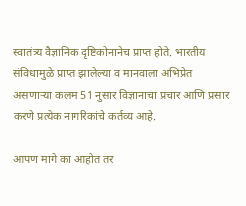स्वातंत्र्य वैज्ञानिक दृष्टिकोनानेच प्राप्त होते. भारतीय संविधामुळे प्राप्त झालेल्या व मानवाला अभिप्रेत असणाऱ्या कलम 51 नुसार विज्ञानाचा प्रचार आणि प्रसार करणे प्रत्येक नागरिकांचे कर्तव्य आहे.

आपण मागे का आहोत तर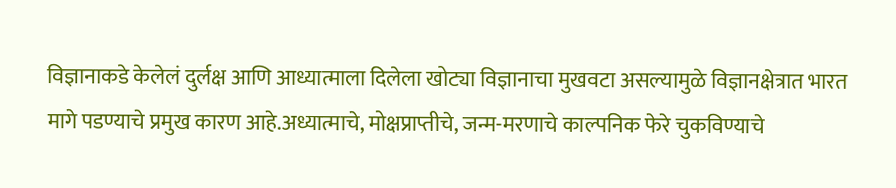विज्ञानाकडे केलेलं दुर्लक्ष आणि आध्यात्माला दिलेला खोट्या विज्ञानाचा मुखवटा असल्यामुळे विज्ञानक्षेत्रात भारत मागे पडण्याचे प्रमुख कारण आहे.अध्यात्माचे, मोक्षप्राप्तीचे, जन्म-मरणाचे काल्पनिक फेरे चुकविण्याचे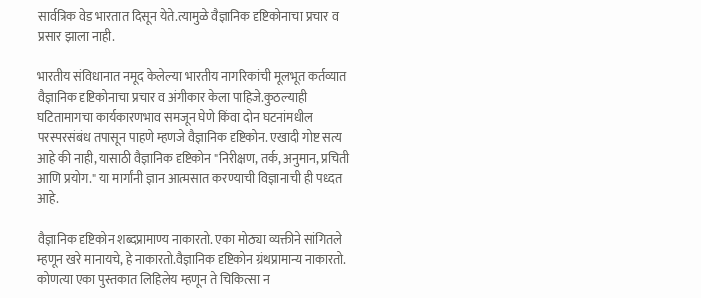सार्वत्रिक वेड भारतात दिसून येते.त्यामुळे वैज्ञानिक दृष्टिकोनाचा प्रचार व प्रसार झाला नाही.

भारतीय संविधानात नमूद केलेल्या भारतीय नागरिकांची मूलभूत कर्तव्यात वैज्ञानिक दृष्टिकोनाचा प्रचार व अंगीकार केला पाहिजे.कुठल्याही घटितामागचा कार्यकारणभाव समजून घेणे किंवा दोन घटनांमधील परस्परसंबंध तपासून पाहणे म्हणजे वैज्ञानिक दृष्टिकोन. एखादी गोष्ट सत्य आहे की नाही, यासाठी वैज्ञानिक दृष्टिकोन "निरीक्षण, तर्क, अनुमान, प्रचिती आणि प्रयोग." या मार्गांनी ज्ञान आत्मसात करण्याची विज्ञानाची ही पध्दत आहे.

वैज्ञानिक दृष्टिकोन शब्दप्रामाण्य नाकारतो. एका मोठ्या व्यक्तीने सांगितले म्हणून खरे मानायचे, हे नाकारतो.वैज्ञानिक दृष्टिकोन ग्रंथप्रामान्य नाकारतो. कोणत्या एका पुस्तकात लिहिलेय म्हणून ते चिकित्सा न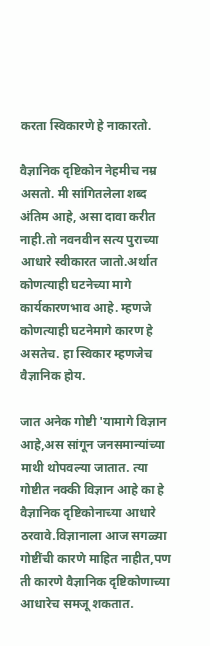करता स्विकारणे हे नाकारतो.

वैज्ञानिक दृष्टिकोन नेहमीच नम्र असतो. मी सांगितलेला शब्द अंतिम आहे, असा दावा करीत नाही.तो नवनवीन सत्य पुराच्या आधारे स्वीकारत जातो.अर्थात कोणत्याही घटनेच्या मागे कार्यकारणभाव आहे. म्हणजे कोणत्याही घटनेमागे कारण हे असतेच. हा स्विकार म्हणजेच वैज्ञानिक होय.

जात अनेक गोष्टी 'यामागे विज्ञान आहे,अस सांगून जनसमान्यांच्या माथी थोपवल्या जातात. त्या गोष्टीत नक्की विज्ञान आहे का हे वैज्ञानिक दृष्टिकोनाच्या आधारे ठरवावे.विज्ञानाला आज सगळ्या गोष्टींची कारणे माहित नाहीत,पण ती कारणे वैज्ञानिक दृष्टिकोणाच्या आधारेच समजू शकतात.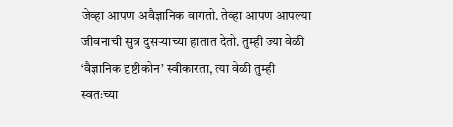जेव्हा आपण अवैज्ञानिक वागतो. तेव्हा आपण आपल्या जीवनाची सुत्र दुसऱ्याच्या हातात देतो. तुम्ही ज्या वेळी ‘वैज्ञानिक दृष्टीकोन’ स्वीकारता, त्या वेळी तुम्ही स्वतःच्या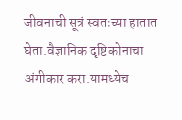जीवनाची सूत्रं स्वतःच्या हातात घेता.वैज्ञानिक दृष्टिकोनाचा अंगीकार करा.यामध्येच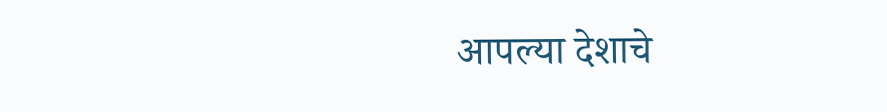आपल्या देशाचे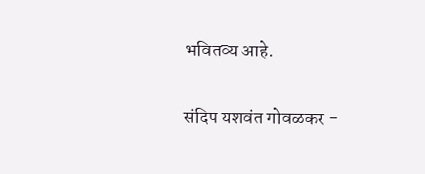भवितव्य आहे.

संदिप यशवंत गोवळकर -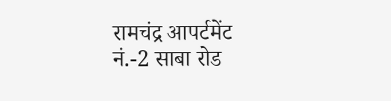रामचंद्र आपर्टमेंट नं.-2 साबा रोड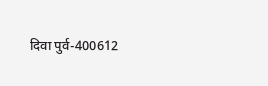दिवा पुर्व-400612